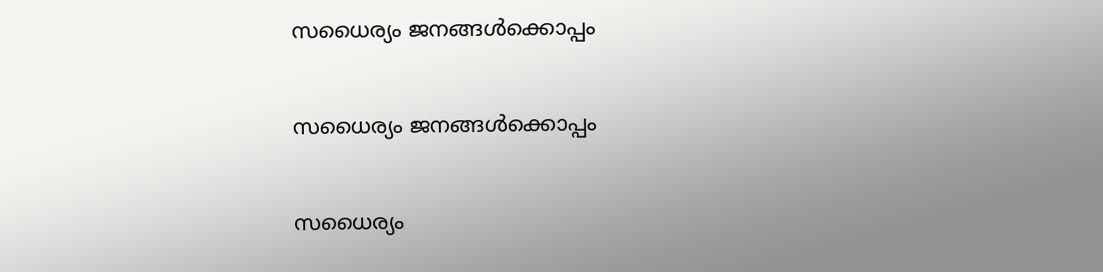സധൈര്യം ജനങ്ങൾക്കൊപ്പം

സധൈര്യം ജനങ്ങൾക്കൊപ്പം

സധൈര്യം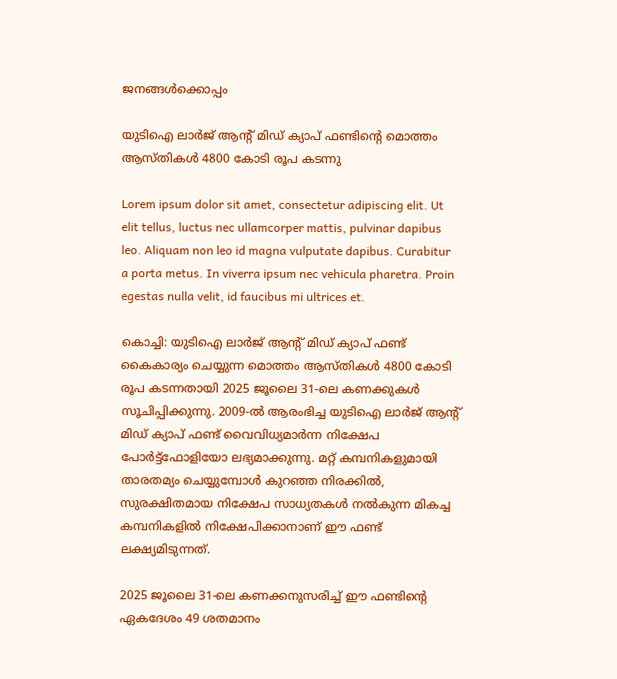ജനങ്ങൾക്കൊപ്പം

യുടിഐ ലാര്‍ജ് ആന്‍റ് മിഡ് ക്യാപ് ഫണ്ടിന്‍റെ മൊത്തം ആസ്തികള്‍ 4800 കോടി രൂപ കടന്നു

Lorem ipsum dolor sit amet, consectetur adipiscing elit. Ut elit tellus, luctus nec ullamcorper mattis, pulvinar dapibus leo. Aliquam non leo id magna vulputate dapibus. Curabitur a porta metus. In viverra ipsum nec vehicula pharetra. Proin egestas nulla velit, id faucibus mi ultrices et.

കൊച്ചി: യുടിഐ ലാര്‍ജ് ആന്‍റ് മിഡ് ക്യാപ് ഫണ്ട് കൈകാര്യം ചെയ്യുന്ന മൊത്തം ആസ്തികള്‍ 4800 കോടി രൂപ കടന്നതായി 2025 ജൂലൈ 31-ലെ കണക്കുകള്‍ സൂചിപ്പിക്കുന്നു. 2009-ൽ ആരംഭിച്ച യുടിഐ ലാര്‍ജ് ആന്‍റ് മിഡ് ക്യാപ് ഫണ്ട് വൈവിധ്യമാര്‍ന്ന നിക്ഷേപ പോര്‍ട്ട്ഫോളിയോ ലഭ്യമാക്കുന്നു. മറ്റ് കമ്പനികളുമായി താരതമ്യം ചെയ്യുമ്പോള്‍ കുറഞ്ഞ നിരക്കില്‍, സുരക്ഷിതമായ നിക്ഷേപ സാധ്യതകള്‍ നല്‍കുന്ന മികച്ച കമ്പനികളില്‍ നിക്ഷേപിക്കാനാണ് ഈ ഫണ്ട് ലക്ഷ്യമിടുന്നത്.

2025 ജൂലൈ 31-ലെ കണക്കനുസരിച്ച് ഈ ഫണ്ടിന്‍റെ ഏകദേശം 49 ശതമാനം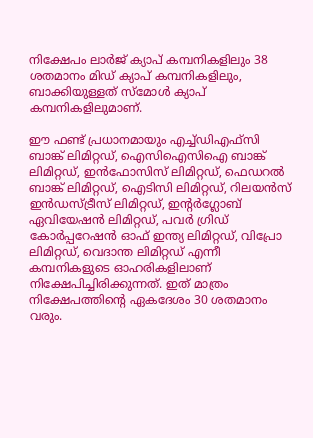നിക്ഷേപം ലാര്‍ജ് ക്യാപ് കമ്പനികളിലും 38 ശതമാനം മിഡ് ക്യാപ് കമ്പനികളിലും, ബാക്കിയുള്ളത് സ്മോള്‍ ക്യാപ് കമ്പനികളിലുമാണ്.

ഈ ഫണ്ട് പ്രധാനമായും എച്ച്ഡിഎഫ്‌സി ബാങ്ക് ലിമിറ്റഡ്, ഐസിഐസിഐ ബാങ്ക് ലിമിറ്റഡ്, ഇന്‍ഫോസിസ് ലിമിറ്റഡ്, ഫെഡറല്‍ ബാങ്ക് ലിമിറ്റഡ്, ഐടിസി ലിമിറ്റഡ്, റിലയന്‍സ് ഇന്‍ഡസ്ട്രീസ് ലിമിറ്റഡ്, ഇന്‍റര്‍ഗ്ലോബ് ഏവിയേഷന്‍ ലിമിറ്റഡ്, പവര്‍ ഗ്രിഡ് കോര്‍പ്പറേഷന്‍ ഓഫ് ഇന്ത്യ ലിമിറ്റഡ്, വിപ്രോ ലിമിറ്റഡ്, വെദാന്ത ലിമിറ്റഡ് എന്നീ കമ്പനികളുടെ ഓഹരികളിലാണ് നിക്ഷേപിച്ചിരിക്കുന്നത്. ഇത് മാത്രം നിക്ഷേപത്തിന്‍റെ ഏകദേശം 30 ശതമാനം വരും.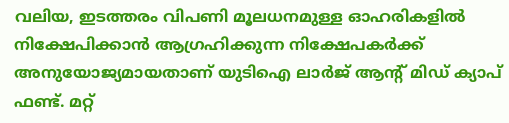വലിയ, ഇടത്തരം വിപണി മൂലധനമുള്ള ഓഹരികളില്‍ നിക്ഷേപിക്കാന്‍ ആഗ്രഹിക്കുന്ന നിക്ഷേപകര്‍ക്ക് അനുയോജ്യമായതാണ് യുടിഐ ലാര്‍ജ് ആന്‍റ് മിഡ് ക്യാപ് ഫണ്ട്. മറ്റ്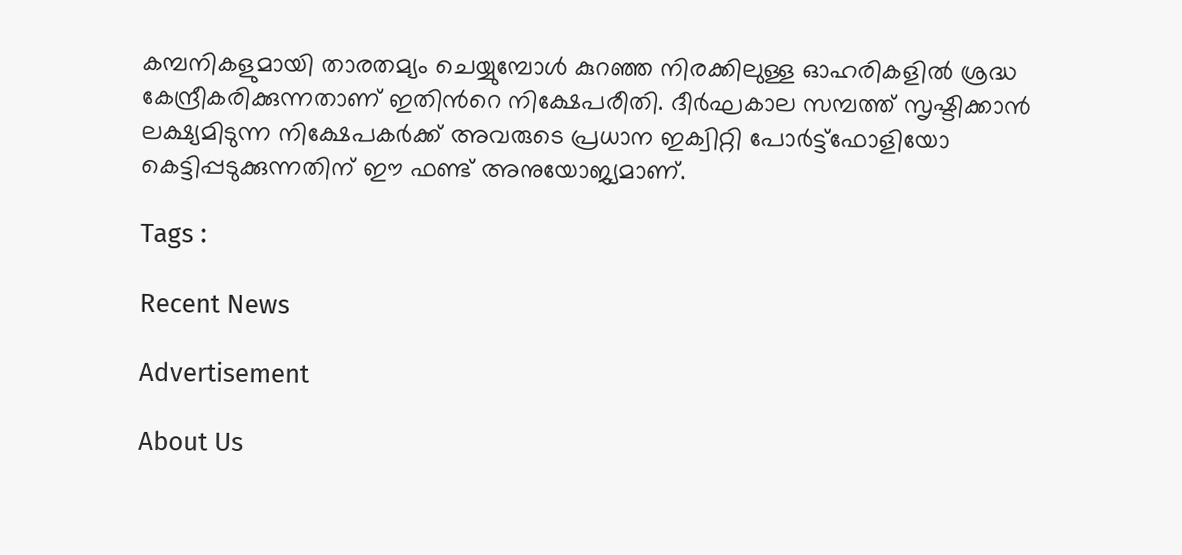കമ്പനികളുമായി താരതമ്യം ചെയ്യുമ്പോള്‍ കുറഞ്ഞ നിരക്കിലുള്ള ഓഹരികളില്‍ ശ്രദ്ധ കേന്ദ്രീകരിക്കുന്നതാണ് ഇതിന്‍റെ നിക്ഷേപരീതി. ദീര്‍ഘകാല സമ്പത്ത് സൃഷ്ടിക്കാന്‍ ലക്ഷ്യമിടുന്ന നിക്ഷേപകര്‍ക്ക് അവരുടെ പ്രധാന ഇക്വിറ്റി പോര്‍ട്ട്ഫോളിയോ കെട്ടിപ്പടുക്കുന്നതിന് ഈ ഫണ്ട് അനുയോജ്യമാണ്.

Tags :

Recent News

Advertisement

About Us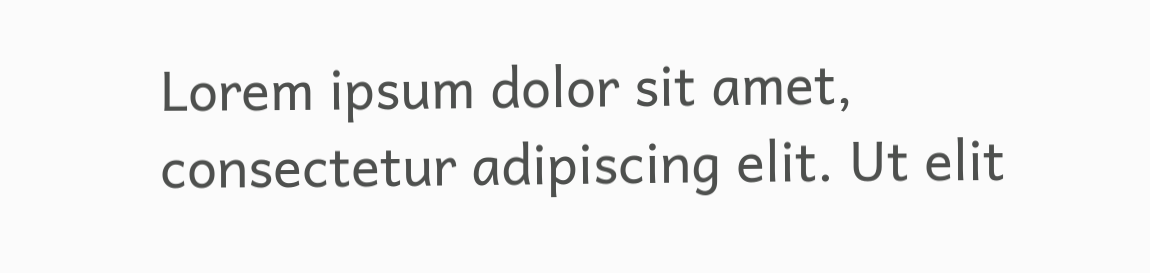Lorem ipsum dolor sit amet, consectetur adipiscing elit. Ut elit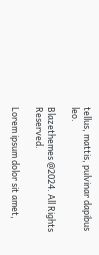tellus, mattis, pulvinar dapibus leo.

Blazethemes @2024. All Rights Reserved.

Lorem ipsum dolor sit amet,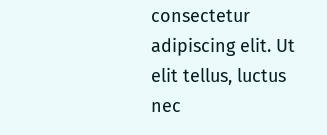consectetur adipiscing elit. Ut elit tellus, luctus nec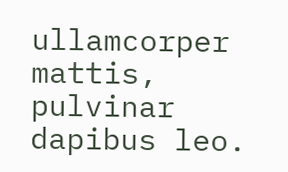ullamcorper mattis, pulvinar dapibus leo.